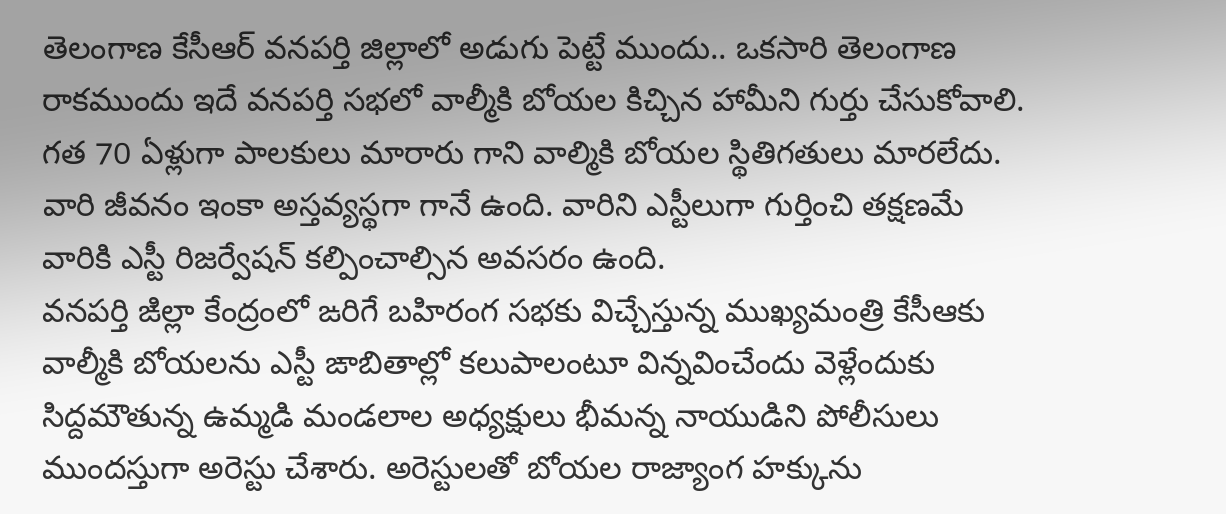తెలంగాణ కేసీఆర్ వనపర్తి జిల్లాలో అడుగు పెట్టే ముందు.. ఒకసారి తెలంగాణ రాకముందు ఇదే వనపర్తి సభలో వాల్మీకి బోయల కిచ్చిన హామీని గుర్తు చేసుకోవాలి. గత 70 ఏళ్లుగా పాలకులు మారారు గాని వాల్మికి బోయల స్థితిగతులు మారలేదు. వారి జీవనం ఇంకా అస్తవ్యస్థగా గానే ఉంది. వారిని ఎస్టీలుగా గుర్తించి తక్షణమే వారికి ఎస్టీ రిజర్వేషన్ కల్పించాల్సిన అవసరం ఉంది.
వనపర్తి ఙిల్లా కేంద్రంలో ఙరిగే బహిరంగ సభకు విచ్చేస్తున్న ముఖ్యమంత్రి కేసీఆకు వాల్మీకి బోయలను ఎస్టీ ఙాబితాల్లో కలుపాలంటూ విన్నవించేందు వెళ్లేందుకు సిద్దమౌతున్న ఉమ్మడి మండలాల అధ్యక్షులు భీమన్న నాయుడిని పోలీసులు ముందస్తుగా అరెస్టు చేశారు. అరెస్టులతో బోయల రాజ్యాంగ హక్కును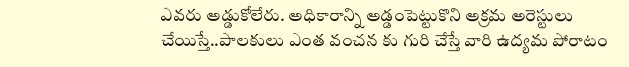ఎవరు అడ్డుకోలేరు. అధికారాన్ని అడ్డంపెట్టుకొని అక్రమ అరెస్టులు చేయిస్తే..పాలకులు ఎంత వంచన కు గురి చేస్తే వారి ఉద్యమ పోరాటం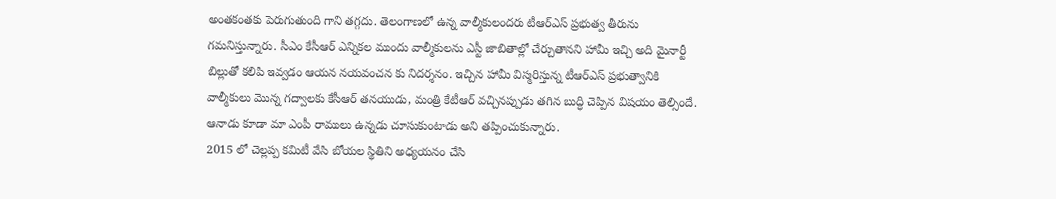అంతకంతకు పెరుగుతుంది గాని తగ్గదు. తెలంగాణలో ఉన్న వాల్మీకులందరు టీఆర్ఎస్ ప్రభుత్వ తీరును గమనిస్తున్నారు. సీఎం కేసీఆర్ ఎన్నికల ముందు వాల్మీకులను ఎస్టీ జాబితాల్లో చేర్చుతానని హామీ ఇచ్చి అది మైనార్టీ బిల్లుతో కలిపి ఇవ్వడం ఆయన నయవంచన కు నిదర్శనం. ఇచ్చిన హామీ విస్మరిస్తున్న టీఆర్ఎస్ ప్రభుత్వానికి వాల్మీకులు మొన్న గద్వాలకు కేసీఆర్ తనయుడు, మంత్రి కేటీఆర్ వచ్చినప్పుడు తగిన బుద్ధి చెప్పిన విషయం తెల్సిందే. ఆనాడు కూడా మా ఎంపీ రాములు ఉన్నడు చూసుకుంటాడు అని తప్పించుకున్నారు.
2015 లో చెల్లప్ప కమిటీ వేసి బోయల స్థితిని అధ్యయనం చేసి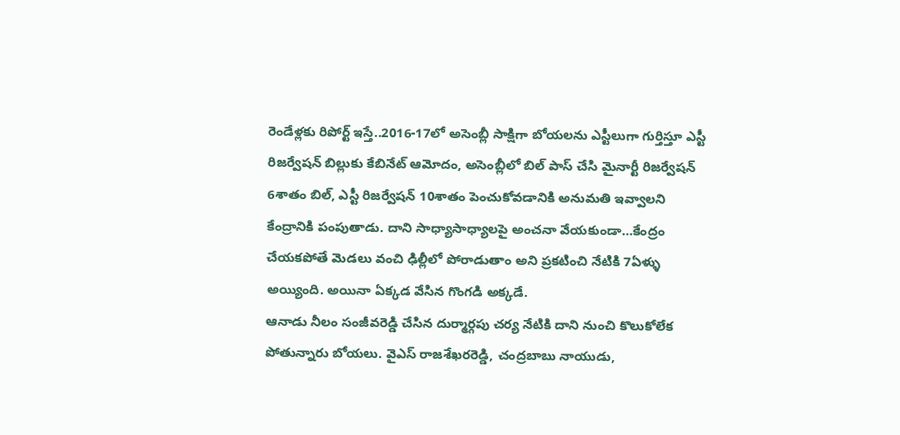రెండేళ్లకు రిపోర్ట్ ఇస్తే..2016-17లో అసెంబ్లీ సాక్షిగా బోయలను ఎస్టీలుగా గుర్తిస్తూ ఎస్టీ రిజర్వేషన్ బిల్లుకు కేబినేట్ ఆమోదం, అసెంబ్లీలో బిల్ పాస్ చేసి మైనార్టీ రిజర్వేషన్ 6శాతం బిల్, ఎస్టీ రిజర్వేషన్ 10శాతం పెంచుకోవడానికి అనుమతి ఇవ్వాలని కేంద్రానికి పంపుతాడు. దాని సాధ్యాసాధ్యాలపై అంచనా వేయకుండా…కేంద్రం చేయకపోతే మెడలు వంచి ఢిల్లీలో పోరాడుతాం అని ప్రకటించి నేటికి 7ఏళ్ళు అయ్యింది. అయినా ఏక్కడ వేసిన గొంగడి అక్కడే.
ఆనాడు నీలం సంజీవరెడ్డి చేసిన దుర్మార్గపు చర్య నేటికి దాని నుంచి కొలుకోలేక పోతున్నారు బోయలు. వైఎస్ రాజశేఖరరెడ్డి, చంద్రబాబు నాయుడు,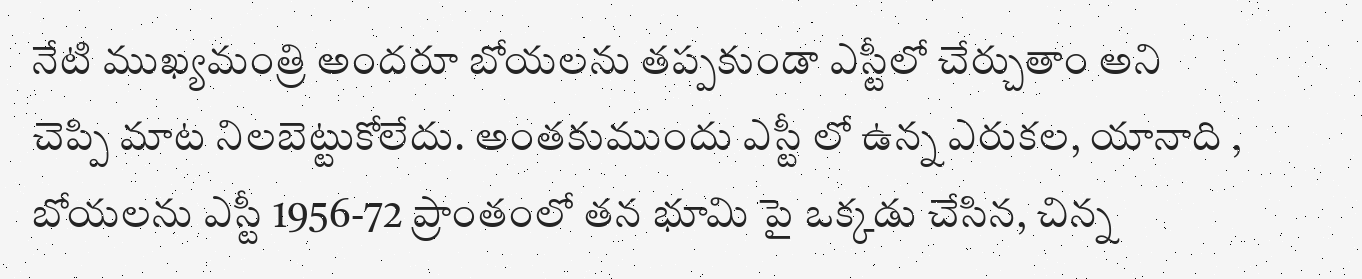నేటి ముఖ్యమంత్రి అందరూ బోయలను తప్పకుండా ఎస్టీలో చేర్చుతాం అని చెప్పి మాట నిలబెట్టుకోలేదు. అంతకుముందు ఎస్టీ లో ఉన్న ఎరుకల, యానాది , బోయలను ఎస్టీ 1956-72 ప్రాంతంలో తన భూమి పై ఒక్కడు చేసిన, చిన్న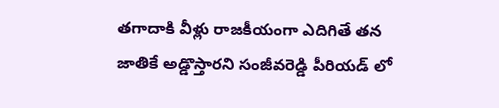తగాదాకి వీళ్లు రాజకీయంగా ఎదిగితే తన జాతికే అడ్డొస్తారని సంజీవరెడ్డి పీరియడ్ లో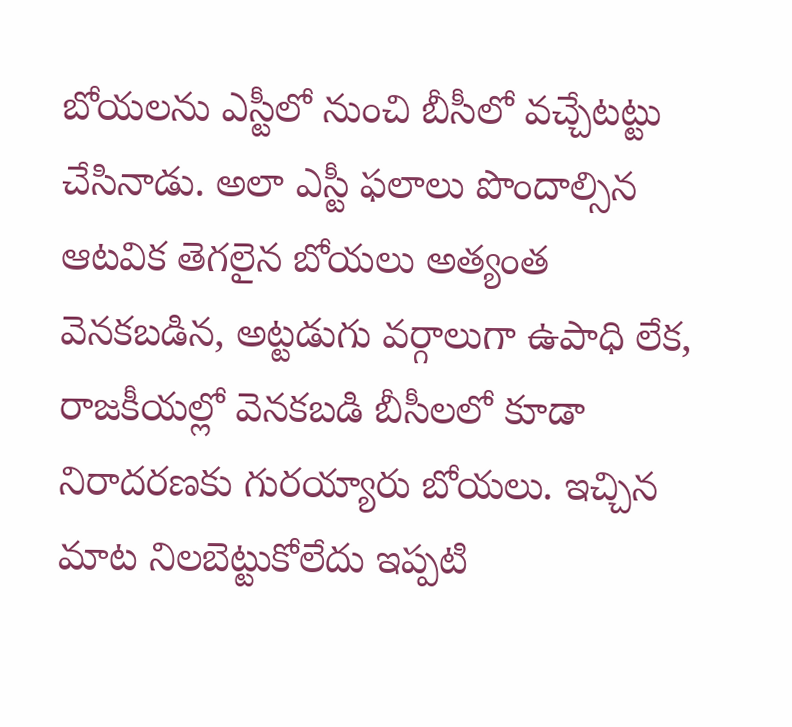బోయలను ఎస్టీలో నుంచి బీసీలో వచ్చేటట్టు చేసినాడు. అలా ఎస్టీ ఫలాలు పొందాల్సిన ఆటవిక తెగలైన బోయలు అత్యంత వెనకబడిన, అట్టడుగు వర్గాలుగా ఉపాధి లేక, రాజకీయల్లో వెనకబడి బీసీలలో కూడా నిరాదరణకు గురయ్యారు బోయలు. ఇచ్చిన మాట నిలబెట్టుకోలేదు ఇప్పటి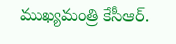ముఖ్యమంత్రి కేసీఆర్.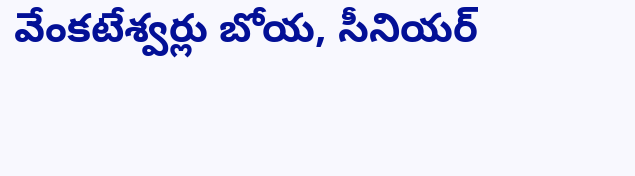వేంకటేశ్వర్లు బోయ, సీనియర్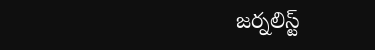జర్నలిస్ట్